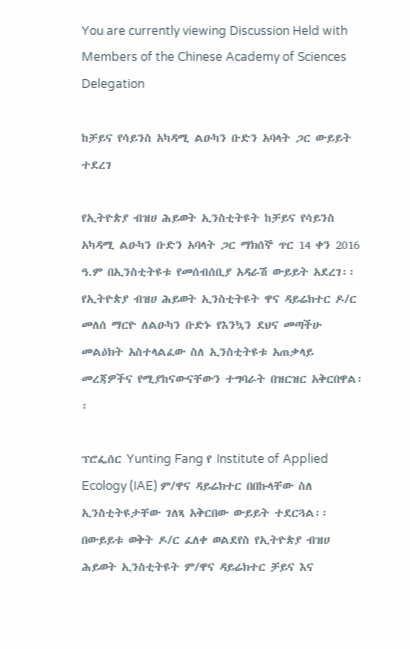You are currently viewing Discussion Held with Members of the Chinese Academy of Sciences Delegation

ከቻይና የሳይንስ አካዳሚ ልዑካን ቡድን አባላት ጋር ውይይት ተደረገ

የኢትዮጵያ ብዝሀ ሕይወት ኢንስቲትዩት ከቻይና የሳይንስ አካዳሚ ልዑካን ቡድን አባላት ጋር ማክሰኞ ጥር 14 ቀን 2016 ዓ.ም በኢንስቲትዩቱ የመሰብሰቢያ አዳራሽ ውይይት አደረገ፡፡ የኢትዮጵያ ብዝሀ ሕይወት ኢንስቲትዩት ዋና ዳይሬክተር ዶ/ር መለሰ ማርዮ ለልዑካን ቡድኑ የእንኳን ደህና መጣችሁ መልዕክት አስተላልፈው ስለ ኢንስቲትዩቱ አጠቃላይ መረጃዎችና የሚያከናውናቸውን ተግባራት በዝርዝር አቅርበዋል፡፡

ፕሮፌሰር Yunting Fang የ Institute of Applied Ecology (IAE) ም/ዋና ዳይሬክተር በበኩላቸው ስለ ኢንስቲትዩታቸው ገለጻ አቅርበው ውይይት ተደርጓል፡፡ በውይይቱ ወቅት ዶ/ር ፈለቀ ወልደየስ የኢትዮጵያ ብዝሀ ሕይወት ኢንስቲትዩት ም/ዋና ዳይሬክተር ቻይና እና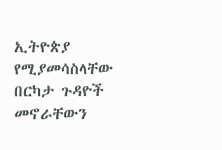ኢትዮጵያ የሚያመሳስላቸው በርካታ ጉዳዮች መኖራቸውን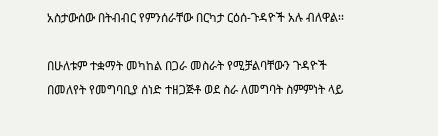አስታውሰው በትብብር የምንሰራቸው በርካታ ርዕሰ-ጉዳዮች አሉ ብለዋል፡፡

በሁለቱም ተቋማት መካከል በጋራ መስራት የሚቻልባቸውን ጉዳዮች በመለየት የመግባቢያ ሰነድ ተዘጋጅቶ ወደ ስራ ለመግባት ስምምነት ላይ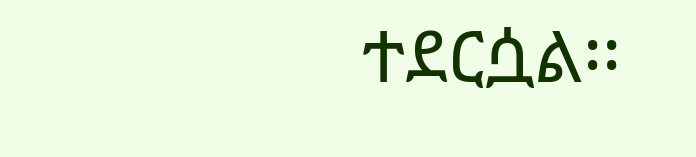ተደርሷል፡፡